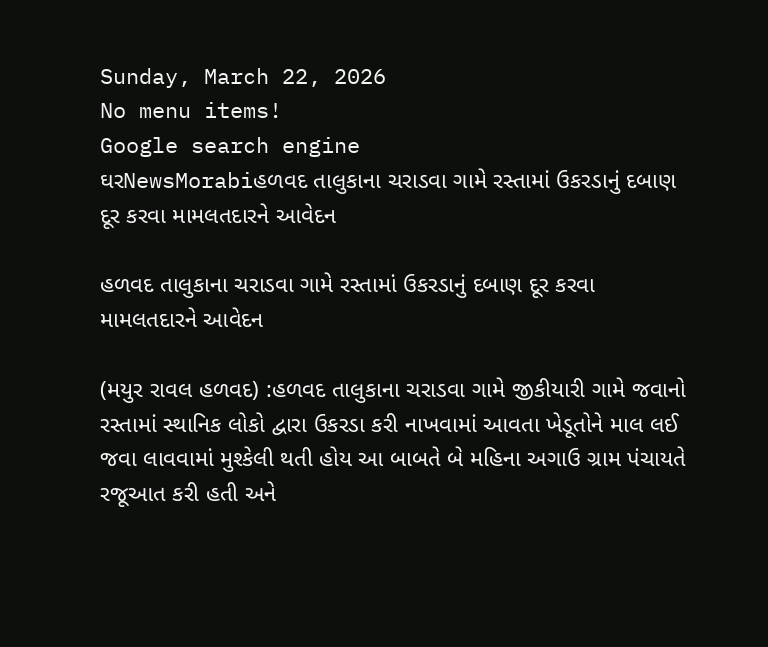Sunday, March 22, 2026
No menu items!
Google search engine
ઘરNewsMorabiહળવદ તાલુકાના ચરાડવા ગામે રસ્તામાં ઉકરડાનું દબાણ દૂર કરવા મામલતદારને આવેદન

હળવદ તાલુકાના ચરાડવા ગામે રસ્તામાં ઉકરડાનું દબાણ દૂર કરવા મામલતદારને આવેદન

(મયુર રાવલ હળવદ) :હળવદ તાલુકાના ચરાડવા ગામે જીકીયારી ગામે જવાનો રસ્તામાં સ્થાનિક લોકો દ્વારા ઉકરડા કરી નાખવામાં આવતા ખેડૂતોને માલ લઈ જવા લાવવામાં મુશ્કેલી થતી હોય આ બાબતે બે મહિના અગાઉ ગ્રામ પંચાયતે રજૂઆત કરી હતી અને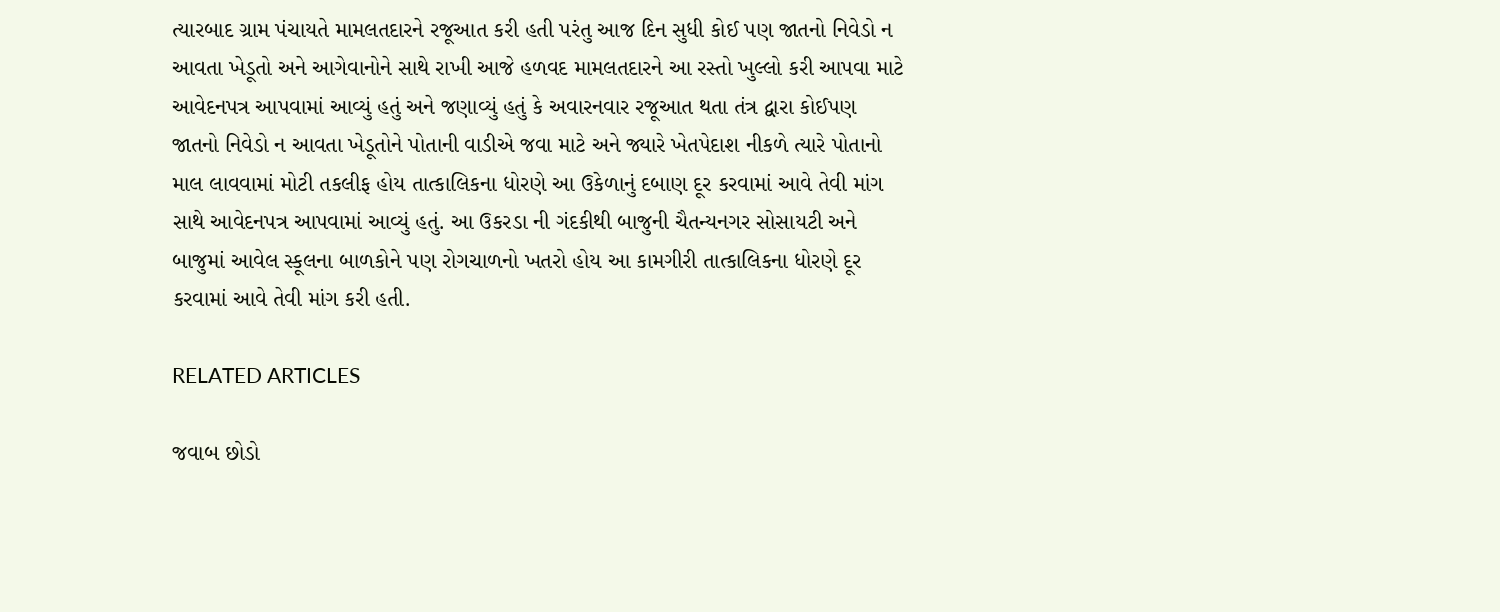ત્યારબાદ ગ્રામ પંચાયતે મામલતદારને રજૂઆત કરી હતી પરંતુ આજ દિન સુધી કોઈ પણ જાતનો નિવેડો ન આવતા ખેડૂતો અને આગેવાનોને સાથે રાખી આજે હળવદ મામલતદારને આ રસ્તો ખુલ્લો કરી આપવા માટે આવેદનપત્ર આપવામાં આવ્યું હતું અને જણાવ્યું હતું કે અવારનવાર રજૂઆત થતા તંત્ર દ્વારા કોઈપણ જાતનો નિવેડો ન આવતા ખેડૂતોને પોતાની વાડીએ જવા માટે અને જ્યારે ખેતપેદાશ નીકળે ત્યારે પોતાનો માલ લાવવામાં મોટી તકલીફ હોય તાત્કાલિકના ધોરણે આ ઉકેળાનું દબાણ દૂર કરવામાં આવે તેવી માંગ સાથે આવેદનપત્ર આપવામાં આવ્યું હતું. આ ઉકરડા ની ગંદકીથી બાજુની ચૈતન્યનગર સોસાયટી અને બાજુમાં આવેલ સ્કૂલના બાળકોને પણ રોગચાળનો ખતરો હોય આ કામગીરી તાત્કાલિકના ધોરણે દૂર કરવામાં આવે તેવી માંગ કરી હતી.

RELATED ARTICLES

જવાબ છોડો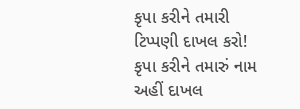કૃપા કરીને તમારી ટિપ્પણી દાખલ કરો!
કૃપા કરીને તમારું નામ અહીં દાખલ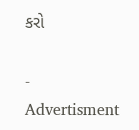કરો

- Advertisment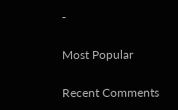-

Most Popular

Recent Comments